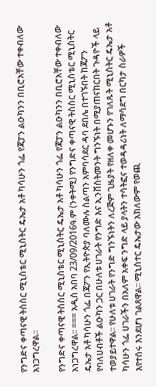የንግድና ቀጣናዊ ትስስር ሚኒስቴር ሚኒስትር ዴኤታ አቶ ካሳሁን ጎፌ የጃፓን ልዑካንን በቢሮአቸው ተቀብለው አነጋግረዋል፡፡

የንግድና ቀጣናዊ ትስስር ሚኒስቴር ሚኒስትር ዴኤታ አቶ ካሳሁን ጎፌ የጃፓን ልዑካንን በቢሮአቸው ተቀብለው አነጋግረዋል፡፡ === አዲስ አበባ 23/09/2016ዓ.ም (ንቀትሚ) የንግድና ቀጣናዊ ትስስር ሚኒስቴር ሚኒስትር ዴኤታ አቶ ካሳሁን ጎፌ በጃፖን የኢትዮጵያ ባለሙሉ ስልጣን አምባሳደር ዳባ ደበሌ በተገኙበት ከጃፖን የባለሀብቶች ልዑካን ጋር በሁለቱ ሀገራት የንግድ እና ኢንቨስትመንት ግንኙነት በሚያጠናከርበት ጉዳዮች ላይ ተወያይተዋል፡፡ የሁለቱ ሀገራት የንግድ ግንኙነትን ለረጅም ጊዜያት የዘለቀ መሆኑን የገለጹት ሚኒስትር ዴኤታ አቶ ካሳሁን ጎፌ ሀገራችን በአለም አቀፍ ንግድ ላይ ያላትን ተሳትፎና ተወዳዳሪነት ለማሳደግ በርካታ ስራዎች እየተሰሩ እንደሆነ ገልጸዋል፡፡ ሚኒስተር ዴኤታው አክለውም የወጪ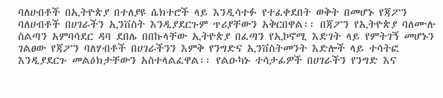ባለሀብቶች በኢትዮጵያ በተለያዩ ሴክተሮች ላይ እንዲሳተፉ የተፈቀደበት ወቅት በመሆኑ የጃፖን ባለሀብቶች በሀገራችን ኢንቨስት እንዲያደርጉም ጥሪያቸውን አቅርበዋል፡፡ በጃፖን የኢትዮጵያ ባለሙሉ ስልጣን አምባሳደር ዳባ ደበሌ በበኩላቸው ኢትዮጵያ በፈጣን የኢኮኖሚ እድገት ላይ የምትገኝ መሆኑን ገልፀው የጃፖን ባለሃብቶች በሀገራችንን እምቅ የንግድና ኢንቨስትመንት እድሎች ላይ ተሳትፎ እንዲያደርጉ መልዕክታቸውን አስተላልፈዋል፡፡ የልዑካኑ ተሳታፊዎች በሀገራችን የንግድ እና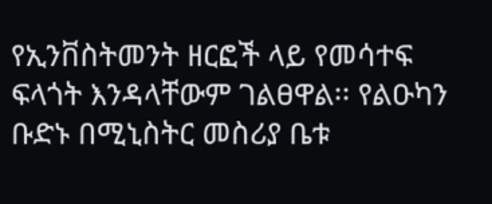የኢንቨስትመንት ዘርፎች ላይ የመሳተፍ ፍላጎት እንዳላቸውም ገልፀዋል፡፡ የልዑካን ቡድኑ በሚኒስትር መስሪያ ቤቱ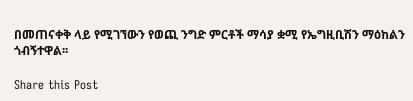በመጠናቀቅ ላይ የሚገኘውን የወጪ ንግድ ምርቶች ማሳያ ቋሚ የኤግዚቢሽን ማዕከልን ጎብኝተዋል፡፡

Share this Post